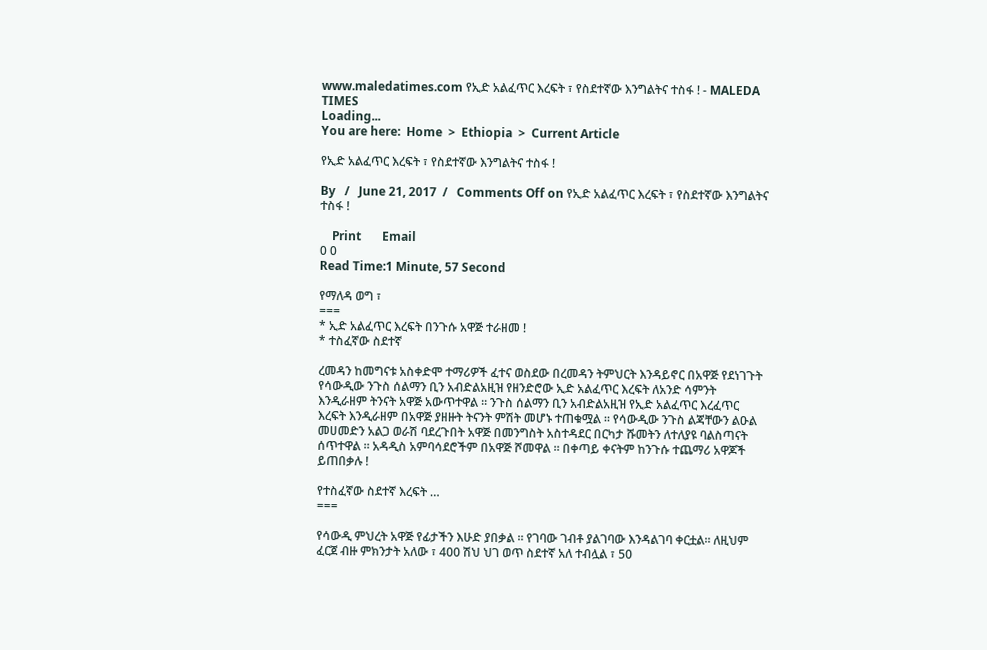www.maledatimes.com የኢድ አልፈጥር እረፍት ፣ የስደተኛው እንግልትና ተስፋ ! - MALEDA TIMES
Loading...
You are here:  Home  >  Ethiopia  >  Current Article

የኢድ አልፈጥር እረፍት ፣ የስደተኛው እንግልትና ተስፋ !

By   /   June 21, 2017  /   Comments Off on የኢድ አልፈጥር እረፍት ፣ የስደተኛው እንግልትና ተስፋ !

    Print       Email
0 0
Read Time:1 Minute, 57 Second

የማለዳ ወግ ፣
===
* ኢድ አልፈጥር እረፍት በንጉሱ አዋጅ ተራዘመ !
* ተስፈኛው ስደተኛ

ረመዳን ከመግናቱ አስቀድሞ ተማሪዎች ፈተና ወስደው በረመዳን ትምህርት እንዳይኖር በአዋጅ የደነገጉት የሳውዲው ንጉስ ሰልማን ቢን አብድልአዚዝ የዘንድሮው ኢድ አልፈጥር እረፍት ለአንድ ሳምንት እንዲራዘም ትንናት አዋጅ አውጥተዋል ። ንጉስ ሰልማን ቢን አብድልአዚዝ የኢድ አልፈጥር እረፈጥር እረፍት እንዲራዘም በአዋጅ ያዘዙት ትናንት ምሽት መሆኑ ተጠቁሟል ። የሳውዲው ንጉስ ልጃቸውን ልዑል መሀመድን አልጋ ወራሽ ባደረጉበት አዋጅ በመንግስት አስተዳደር በርካታ ሹመትን ለተለያዩ ባልስጣናት ሰጥተዋል ። አዳዲስ አምባሳደሮችም በአዋጅ ሾመዋል ። በቀጣይ ቀናትም ከንጉሱ ተጨማሪ አዋጆች ይጠበቃሉ !

የተስፈኛው ስደተኛ እረፍት …
===

የሳውዲ ምህረት አዋጅ የፊታችን እሁድ ያበቃል ። የገባው ገብቶ ያልገባው እንዳልገባ ቀርቷል። ለዚህም ፈርጀ ብዙ ምክንታት አለው ፣ 400 ሽህ ህገ ወጥ ስደተኛ አለ ተብሏል ፣ 50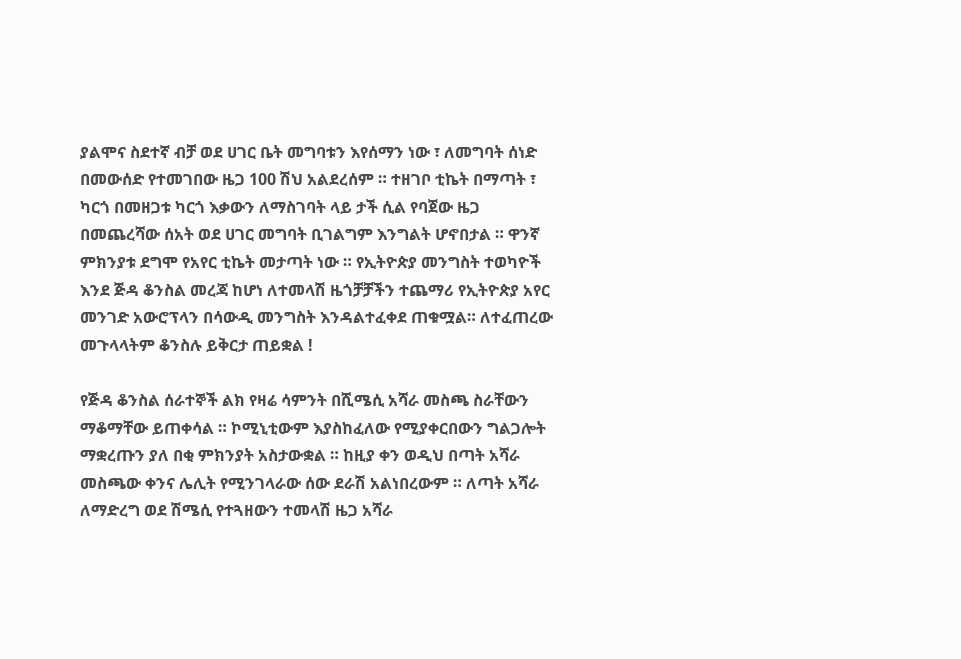ያልሞና ስደተኛ ብቻ ወደ ሀገር ቤት መግባቱን እየሰማን ነው ፣ ለመግባት ሰነድ በመውሰድ የተመገበው ዜጋ 100 ሽህ አልደረሰም ። ተዘገቦ ቲኬት በማጣት ፣ ካርጎ በመዘጋቱ ካርጎ እቃውን ለማስገባት ላይ ታች ሲል የባጀው ዜጋ በመጨረሻው ሰአት ወደ ሀገር መግባት ቢገልግም እንግልት ሆኖበታል ። ዋንኛ ምክንያቱ ደግሞ የአየር ቲኬት መታጣት ነው ። የኢትዮጵያ መንግስት ተወካዮች እንደ ጅዳ ቆንስል መረጃ ከሆነ ለተመላሽ ዜጎቻቻችን ተጨማሪ የኢትዮጵያ አየር መንገድ አውሮፕላን በሳውዲ መንግስት እንዳልተፈቀደ ጠቁሟል። ለተፈጠረው መጉላላትም ቆንስሉ ይቅርታ ጠይቋል !

የጅዳ ቆንስል ሰራተኞች ልክ የዛሬ ሳምንት በሺሜሲ አሻራ መስጫ ስራቸውን ማቆማቸው ይጠቀሳል ። ኮሚኒቲውም እያስከፈለው የሚያቀርበውን ግልጋሎት ማቋረጡን ያለ በቂ ምክንያት አስታውቋል ። ከዚያ ቀን ወዲህ በጣት አሻራ መስጫው ቀንና ሌሊት የሚንገላራው ሰው ደራሽ አልነበረውም ። ለጣት አሻራ ለማድረግ ወደ ሽሜሲ የተጓዘውን ተመላሽ ዜጋ አሻራ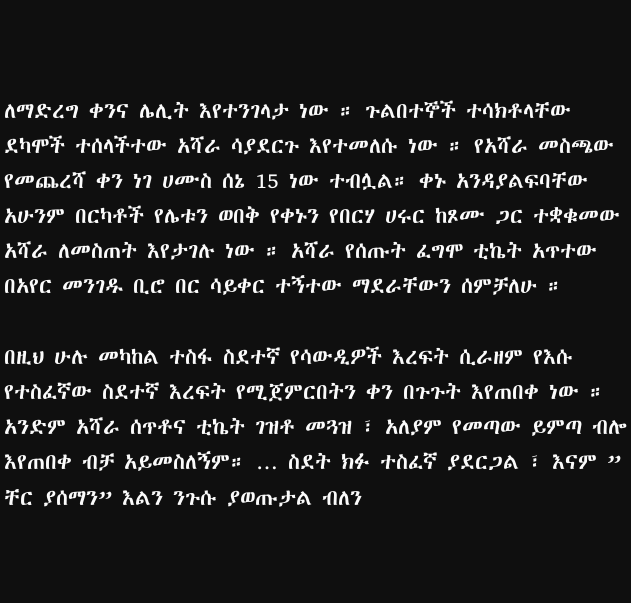ለማድረግ ቀንና ሌሊት እየተንገላታ ነው ። ጉልበተኞች ተሳክቶላቸው ደካሞች ተሰላችተው አሻራ ሳያደርጉ እየተመለሱ ነው ። የአሻራ መስጫው የመጨረሻ ቀን ነገ ሀሙስ ሰኔ 15 ነው ተብሏል። ቀኑ አንዳያልፍባቸው አሁንም በርካቶች የሌቱን ወበቅ የቀኑን የበርሃ ሀሩር ከጾሙ ጋር ተቋቁመው አሻራ ለመስጠት እየታገሉ ነው ። አሻራ የሰጡት ፈግሞ ቲኬት አጥተው በአየር መንገዱ ቢሮ በር ሳይቀር ተኝተው ማደራቸውን ሰምቻለሁ ።

በዚህ ሁሉ መካከል ተስፋ ስደተኛ የሳውዲዎች እረፍት ሲራዘም የእሱ የተስፈኛው ስደተኛ እረፍት የሚጀምርበትን ቀን በጉጉት እየጠበቀ ነው ። አንድም አሻራ ሰጥቶና ቲኬት ገዝቶ መጓዝ ፣ አለያም የመጣው ይምጣ ብሎ እየጠበቀ ብቻ አይመስለኝም። … ስደት ክፉ ተስፈኛ ያደርጋል ፣ እናም ” ቸር ያሰማን” እልን ንጉሱ ያወጡታል ብለን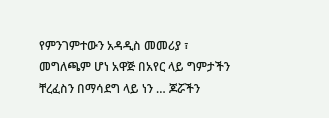የምንገምተውን አዳዲስ መመሪያ ፣ መግለጫም ሆነ አዋጅ በአየር ላይ ግምታችን ቸረፈስን በማሳደግ ላይ ነን … ጆሯችን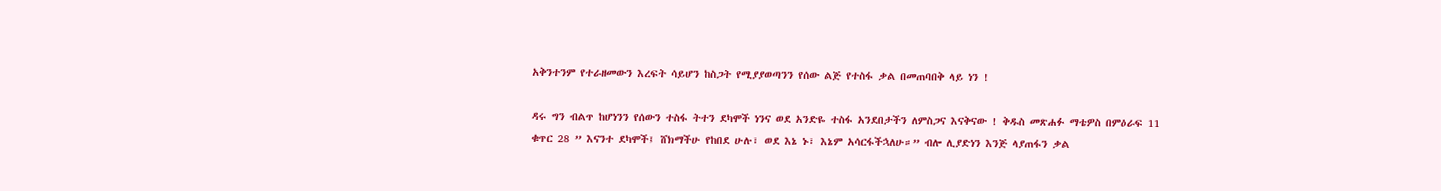አቅንተንም የተራዘመውን እረፍት ሳይሆን ከስጋት የሚያያወጣንን የሰው ልጅ የተስፋ ቃል በመጠባበቅ ላይ ነን !

ዳሩ ግን ብልጥ ከሆነንን የሰውን ተስፋ ትተን ደካሞች ነንና ወደ አንድዬ ተስፋ አንደበታችን ለምስጋና እናቅናው ! ቅዱስ መጽሐፉ ማቴዎስ በምዕራፍ 11 ቁጥር 28 ” እናንተ ደካሞች፤ ሸክማችሁ የከበደ ሁሉ፣ ወደ እኔ ኑ፣ እኔም አሳርፋችኋለሁ።” ብሎ ሊያድነን እንጅ ላያጠፋን ቃል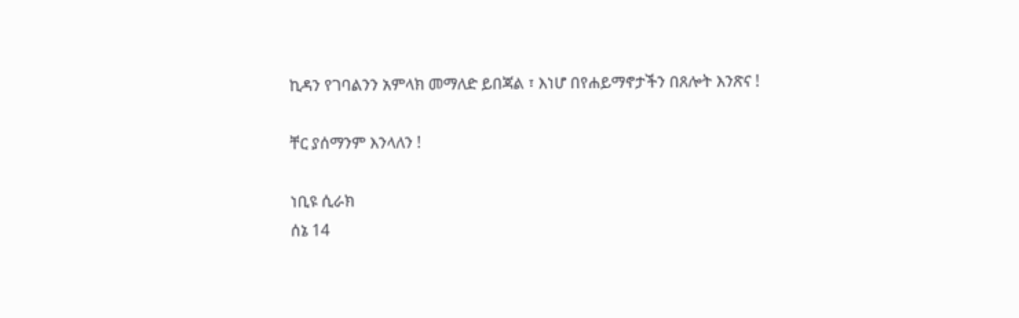ኪዳን የገባልንን አምላክ መማለድ ይበጃል ፣ እነሆ በየሐይማኖታችን በጸሎት እንጽና !

ቸር ያሰማንም እንላለን !

ነቢዩ ሲራክ
ሰኔ 14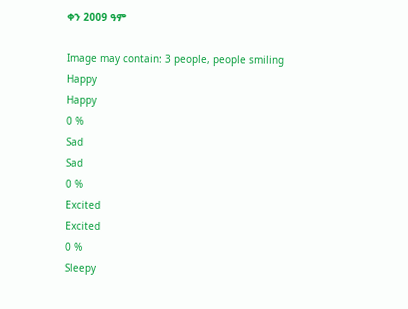ቀን 2009 ዓም

Image may contain: 3 people, people smiling
Happy
Happy
0 %
Sad
Sad
0 %
Excited
Excited
0 %
Sleepy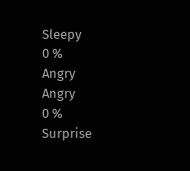Sleepy
0 %
Angry
Angry
0 %
Surprise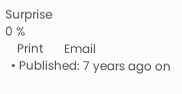Surprise
0 %
    Print       Email
  • Published: 7 years ago on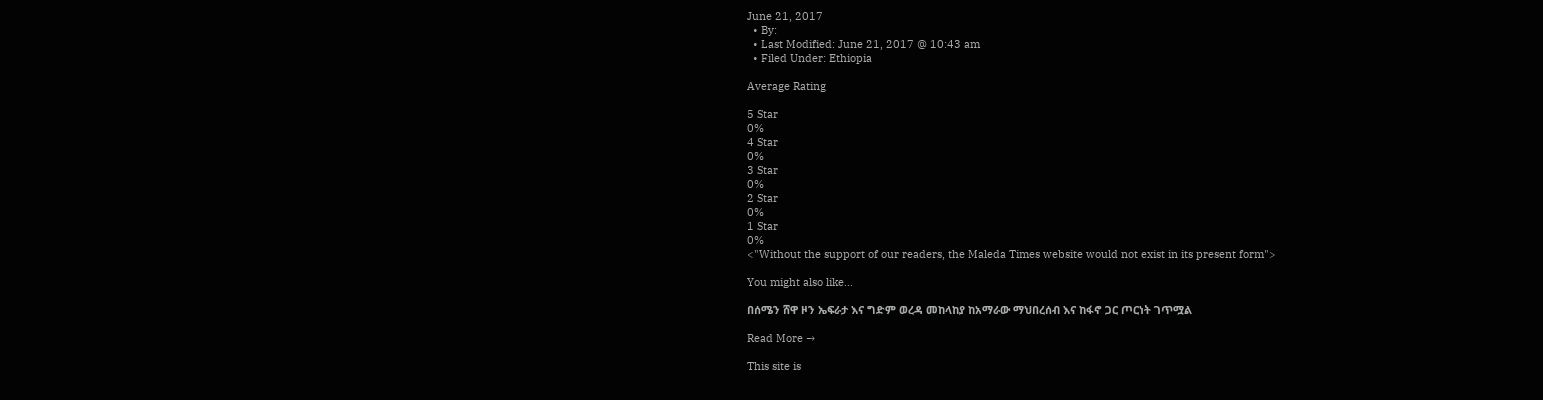June 21, 2017
  • By:
  • Last Modified: June 21, 2017 @ 10:43 am
  • Filed Under: Ethiopia

Average Rating

5 Star
0%
4 Star
0%
3 Star
0%
2 Star
0%
1 Star
0%
<"Without the support of our readers, the Maleda Times website would not exist in its present form">

You might also like...

በሰሜን ሸዋ ዞን ኤፍራታ እና ግድም ወረዳ መከላከያ ከአማራው ማህበረሰብ እና ከፋኖ ጋር ጦርነት ገጥሟል

Read More →

This site is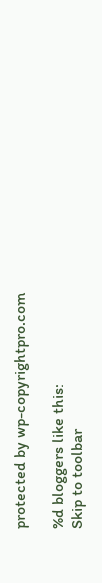protected by wp-copyrightpro.com

%d bloggers like this:
Skip to toolbar